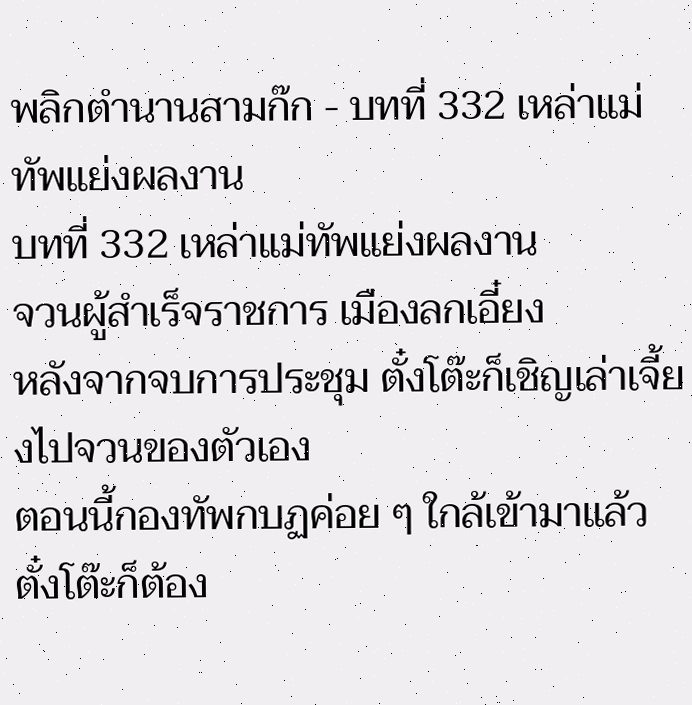พลิกตำนานสามก๊ก - บทที่ 332 เหล่าแม่ทัพแย่งผลงาน
บทที่ 332 เหล่าแม่ทัพแย่งผลงาน
จวนผู้สำเร็จราชการ เมืองลกเอี๋ยง
หลังจากจบการประชุม ตั๋งโต๊ะก็เชิญเล่าเจี้ยงไปจวนของตัวเอง
ตอนนี้กองทัพกบฏค่อย ๆ ใกล้เข้ามาแล้ว ตั๋งโต๊ะก็ต้อง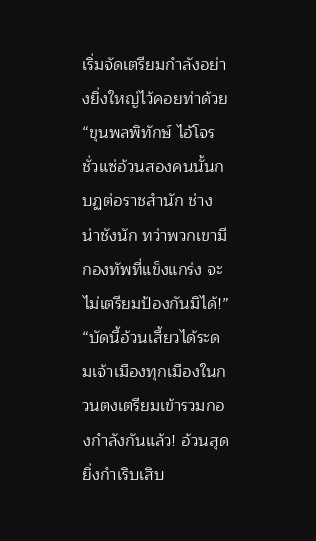เริ่มจัดเตรียมกำลังอย่างยิ่งใหญ่ไว้คอยท่าด้วย
“ขุนพลพิทักษ์ ไอ้โจรชั่วแซ่อ้วนสองคนนั้นกบฏต่อราชสำนัก ช่างน่าชังนัก ทว่าพวกเขามีกองทัพที่แข็งแกร่ง จะไม่เตรียมป้องกันมิได้!”
“บัดนี้อ้วนเสี้ยวได้ระดมเจ้าเมืองทุกเมืองในกวนตงเตรียมเข้ารวมกองกำลังกันแล้ว! อ้วนสุดยิ่งกำเริบเสิบ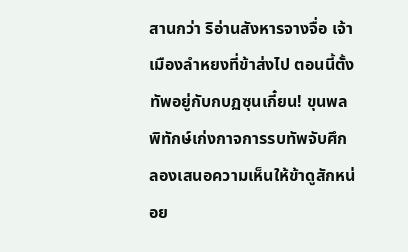สานกว่า ริอ่านสังหารจางจื่อ เจ้าเมืองลำหยงที่ข้าส่งไป ตอนนี้ตั้งทัพอยู่กับกบฏซุนเกี๋ยน! ขุนพลพิทักษ์เก่งกาจการรบทัพจับศึก ลองเสนอความเห็นให้ข้าดูสักหน่อย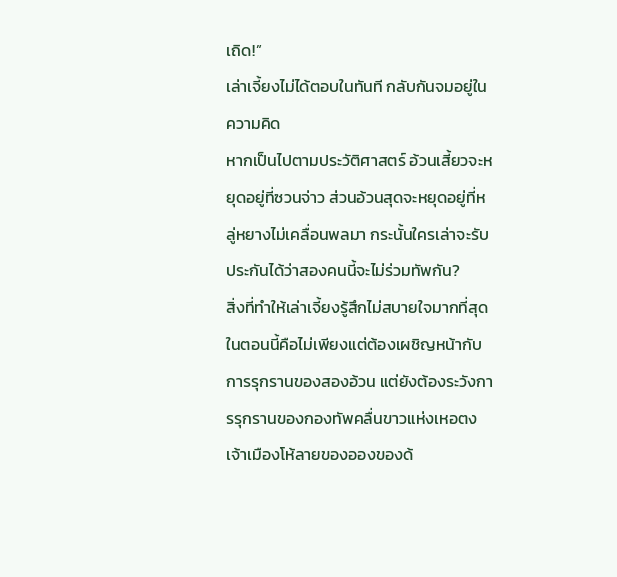เถิด!”
เล่าเจี้ยงไม่ได้ตอบในทันที กลับกันจมอยู่ในความคิด
หากเป็นไปตามประวัติศาสตร์ อ้วนเสี้ยวจะหยุดอยู่ที่ซวนจ่าว ส่วนอ้วนสุดจะหยุดอยู่ที่หลู่หยางไม่เคลื่อนพลมา กระนั้นใครเล่าจะรับประกันได้ว่าสองคนนี้จะไม่ร่วมทัพกัน?
สิ่งที่ทำให้เล่าเจี้ยงรู้สึกไม่สบายใจมากที่สุดในตอนนี้คือไม่เพียงแต่ต้องเผชิญหน้ากับการรุกรานของสองอ้วน แต่ยังต้องระวังการรุกรานของกองทัพคลื่นขาวแห่งเหอตง เจ้าเมืองโห้ลายของอองของด้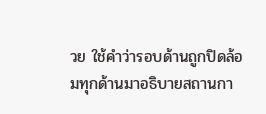วย ใช้คำว่ารอบด้านถูกปิดล้อมทุกด้านมาอธิบายสถานกา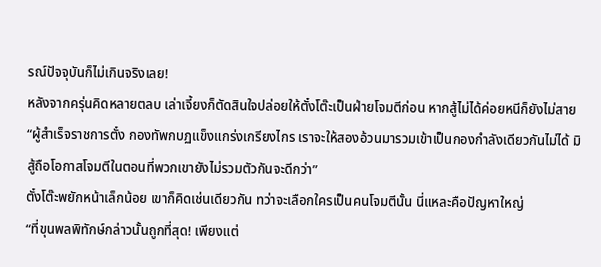รณ์ปัจจุบันก็ไม่เกินจริงเลย!
หลังจากครุ่นคิดหลายตลบ เล่าเจี้ยงก็ตัดสินใจปล่อยให้ตั๋งโต๊ะเป็นฝ่ายโจมตีก่อน หากสู้ไม่ได้ค่อยหนีก็ยังไม่สาย
“ผู้สำเร็จราชการตั๋ง กองทัพกบฏแข็งแกร่งเกรียงไกร เราจะให้สองอ้วนมารวมเข้าเป็นกองกำลังเดียวกันไม่ได้ มิสู้ถือโอกาสโจมตีในตอนที่พวกเขายังไม่รวมตัวกันจะดีกว่า”
ตั๋งโต๊ะพยักหน้าเล็กน้อย เขาก็คิดเช่นเดียวกัน ทว่าจะเลือกใครเป็นคนโจมตีนั้น นี่แหละคือปัญหาใหญ่
“ที่ขุนพลพิทักษ์กล่าวนั้นถูกที่สุด! เพียงแต่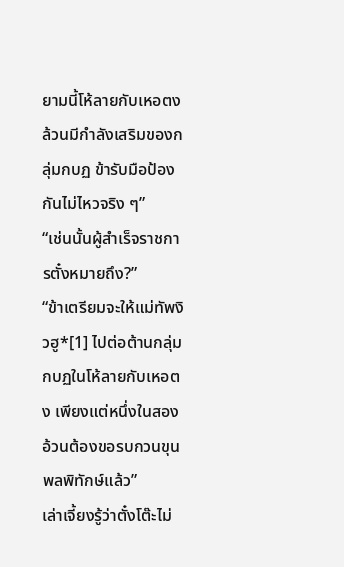ยามนี้โห้ลายกับเหอตงล้วนมีกำลังเสริมของกลุ่มกบฏ ข้ารับมือป้องกันไม่ไหวจริง ๆ”
“เช่นนั้นผู้สำเร็จราชการตั๋งหมายถึง?”
“ข้าเตรียมจะให้แม่ทัพงิวฮู*[1] ไปต่อต้านกลุ่มกบฏในโห้ลายกับเหอตง เพียงแต่หนึ่งในสองอ้วนต้องขอรบกวนขุนพลพิทักษ์แล้ว”
เล่าเจี้ยงรู้ว่าตั๋งโต๊ะไม่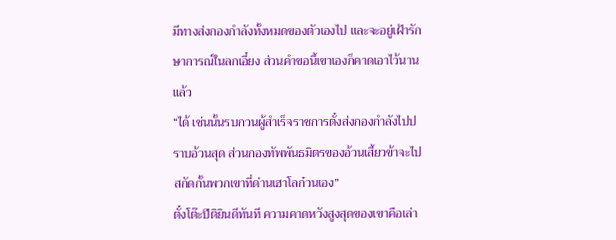มีทางส่งกองกำลังทั้งหมดของตัวเองไป และจะอยู่เฝ้ารักษาการณ์ในลกเอี๋ยง ส่วนคำขอนี้เขาเองก็คาดเอาไว้นานแล้ว
“ได้ เช่นนั้นรบกวนผู้สำเร็จราชการตั๋งส่งกองกำลังไปปราบอ้วนสุด ส่วนกองทัพพันธมิตรของอ้วนเสี้ยวข้าจะไปสกัดกั้นพวกเขาที่ด่านเฮาโลก๋วนเอง”
ตั๋งโต๊ะปีติยินดีทันที ความคาดหวังสูงสุดของเขาคือเล่า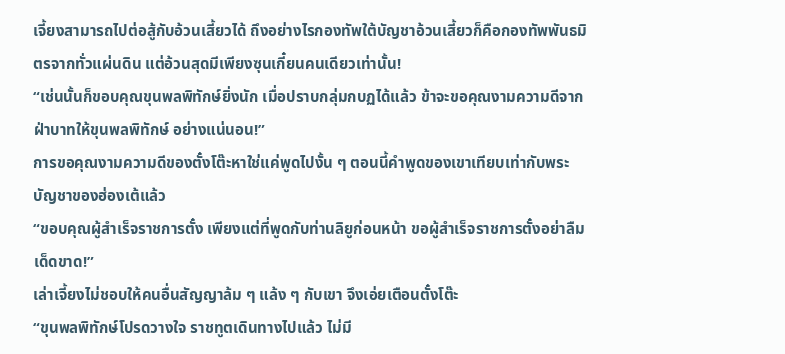เจี้ยงสามารถไปต่อสู้กับอ้วนเสี้ยวได้ ถึงอย่างไรกองทัพใต้บัญชาอ้วนเสี้ยวก็คือกองทัพพันธมิตรจากทั่วแผ่นดิน แต่อ้วนสุดมีเพียงซุนเกี๋ยนคนเดียวเท่านั้น!
“เช่นนั้นก็ขอบคุณขุนพลพิทักษ์ยิ่งนัก เมื่อปราบกลุ่มกบฏได้แล้ว ข้าจะขอคุณงามความดีจากฝ่าบาทให้ขุนพลพิทักษ์ อย่างแน่นอน!”
การขอคุณงามความดีของตั๋งโต๊ะหาใช่แค่พูดไปงั้น ๆ ตอนนี้คำพูดของเขาเทียบเท่ากับพระบัญชาของฮ่องเต้แล้ว
“ขอบคุณผู้สำเร็จราชการตั๋ง เพียงแต่ที่พูดกับท่านลิยูก่อนหน้า ขอผู้สำเร็จราชการตั๋งอย่าลืมเด็ดขาด!”
เล่าเจี้ยงไม่ชอบให้คนอื่นสัญญาล้ม ๆ แล้ง ๆ กับเขา จึงเอ่ยเตือนตั๋งโต๊ะ
“ขุนพลพิทักษ์โปรดวางใจ ราชทูตเดินทางไปแล้ว ไม่มี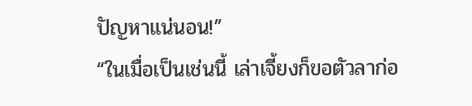ปัญหาแน่นอน!”
“ในเมื่อเป็นเช่นนี้ เล่าเจี้ยงก็ขอตัวลาก่อ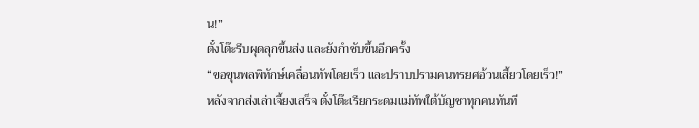น!”
ตั๋งโต๊ะรีบผุดลุกขึ้นส่ง และยังกำชับขึ้นอีกครั้ง
“ขอขุนพลพิทักษ์เคลื่อนทัพโดยเร็ว และปราบปรามคนทรยศอ้วนเสี้ยวโดยเร็ว!”
หลังจากส่งเล่าเจี้ยงเสร็จ ตั๋งโต๊ะเรียกระดมแม่ทัพใต้บัญชาทุกคนทันที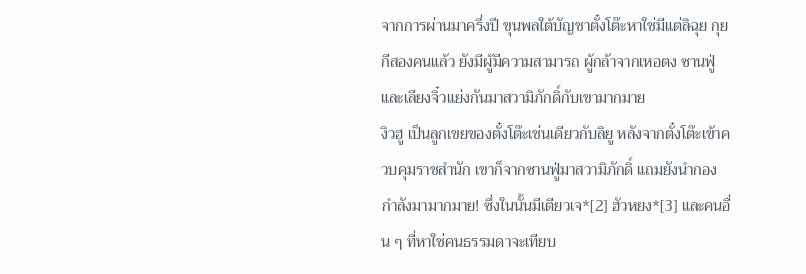จากการผ่านมาครึ่งปี ขุนพลใต้บัญชาตั๋งโต๊ะหาใช่มีแต่ลิฉุย กุยกีสองคนแล้ว ยังมีผู้มีความสามารถ ผู้กล้าจากเหอตง ซานฟู่และเลียงจิ๋วแย่งกันมาสวามิภักดิ์กับเขามากมาย
งิวฮู เป็นลูกเขยของตั๋งโต๊ะเช่นเดียวกับลิยู หลังจากตั๋งโต๊ะเข้าควบคุมราชสำนัก เขาก็จากซานฟู่มาสวามิภักดิ์ แถมยังนำกองกำลังมามากมาย! ซึ่งในนั้นมีเตียวเจ*[2] ฮัวหยง*[3] และคนอื่น ๆ ที่หาใช่คนธรรมดาจะเทียบ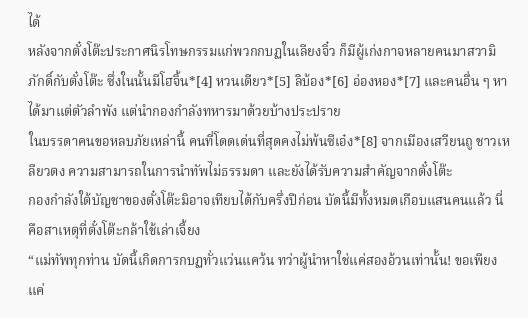ได้
หลังจากตั๋งโต๊ะประกาศนิรโทษกรรมแก่พวกกบฏในเลียงจิ๋ว ก็มีผู้เก่งกาจหลายคนมาสวามิภักดิ์กับตั๋งโต๊ะ ซึ่งในนั้นมีโฮจิ้น*[4] หวนเตียว*[5] ลิบ้อง*[6] อ่องหอง*[7] และคนอื่น ๆ หาได้มาแต่ตัวลำพัง แต่นำกองกำลังทหารมาด้วยบ้างประปราย
ในบรรดาคนขอหลบภัยเหล่านี้ คนที่โดดเด่นที่สุดคงไม่พ้นซีเอ๋ง*[8] จากเมืองเสวียนถู ชาวเหลียวตง ความสามารถในการนำทัพไม่ธรรมดา และยังได้รับความสำคัญจากตั๋งโต๊ะ
กองกำลังใต้บัญชาของตั๋งโต๊ะมิอาจเทียบได้กับครึ่งปีก่อน บัดนี้มีทั้งหมดเกือบแสนคนแล้ว นี่คือสาเหตุที่ตั๋งโต๊ะกล้าใช้เล่าเจี้ยง
“แม่ทัพทุกท่าน บัดนี้เกิดการกบฏทั่วแว่นแคว้น ทว่าผู้นำหาใช่แค่สองอ้วนเท่านั้น! ขอเพียงแค่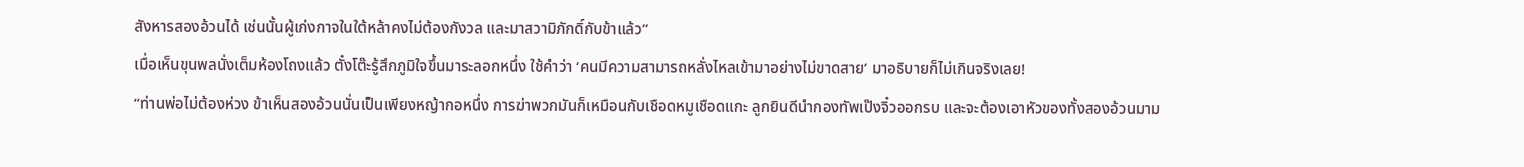สังหารสองอ้วนได้ เช่นนั้นผู้เก่งกาจในใต้หล้าคงไม่ต้องกังวล และมาสวามิภักดิ์กับข้าแล้ว”
เมื่อเห็นขุนพลนั่งเต็มห้องโถงแล้ว ตั๋งโต๊ะรู้สึกภูมิใจขึ้นมาระลอกหนึ่ง ใช้คำว่า ‘คนมีความสามารถหลั่งไหลเข้ามาอย่างไม่ขาดสาย’ มาอธิบายก็ไม่เกินจริงเลย!
“ท่านพ่อไม่ต้องห่วง ข้าเห็นสองอ้วนนั่นเป็นเพียงหญ้ากอหนึ่ง การฆ่าพวกมันก็เหมือนกับเชือดหมูเชือดแกะ ลูกยินดีนำกองทัพเป๊งจิ๋วออกรบ และจะต้องเอาหัวของทั้งสองอ้วนมาม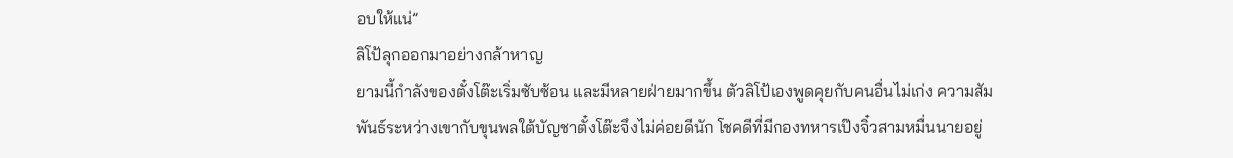อบให้แน่”
ลิโป้ลุกออกมาอย่างกล้าหาญ
ยามนี้กำลังของตั๋งโต๊ะเริ่มซับซ้อน และมีหลายฝ่ายมากขึ้น ตัวลิโป้เองพูดคุยกับคนอื่นไม่เก่ง ความสัมพันธ์ระหว่างเขากับขุนพลใต้บัญชาตั๋งโต๊ะจึงไม่ค่อยดีนัก โชคดีที่มีกองทหารเป๊งจิ๋วสามหมื่นนายอยู่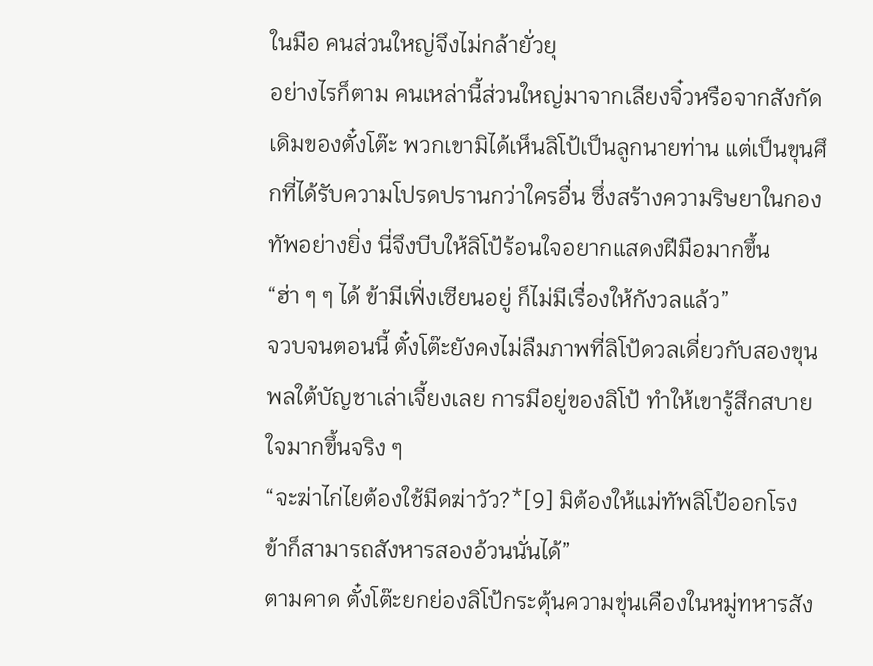ในมือ คนส่วนใหญ่จึงไม่กล้ายั่วยุ
อย่างไรก็ตาม คนเหล่านี้ส่วนใหญ่มาจากเลียงจิ๋วหรือจากสังกัดเดิมของตั๋งโต๊ะ พวกเขามิได้เห็นลิโป้เป็นลูกนายท่าน แต่เป็นขุนศึกที่ได้รับความโปรดปรานกว่าใครอื่น ซึ่งสร้างความริษยาในกองทัพอย่างยิ่ง นี่จึงบีบให้ลิโป้ร้อนใจอยากแสดงฝีมือมากขึ้น
“ฮ่า ๆ ๆ ได้ ข้ามีเฟิ่งเซียนอยู่ ก็ไม่มีเรื่องให้กังวลแล้ว”
จวบจนตอนนี้ ตั๋งโต๊ะยังคงไม่ลืมภาพที่ลิโป้ดวลเดี่ยวกับสองขุนพลใต้บัญชาเล่าเจี้ยงเลย การมีอยู่ของลิโป้ ทำให้เขารู้สึกสบายใจมากขึ้นจริง ๆ
“จะฆ่าไก่ไยต้องใช้มีดฆ่าวัว?*[9] มิต้องให้แม่ทัพลิโป้ออกโรง ข้าก็สามารถสังหารสองอ้วนนั่นได้”
ตามคาด ตั๋งโต๊ะยกย่องลิโป้กระตุ้นความขุ่นเคืองในหมู่ทหารสัง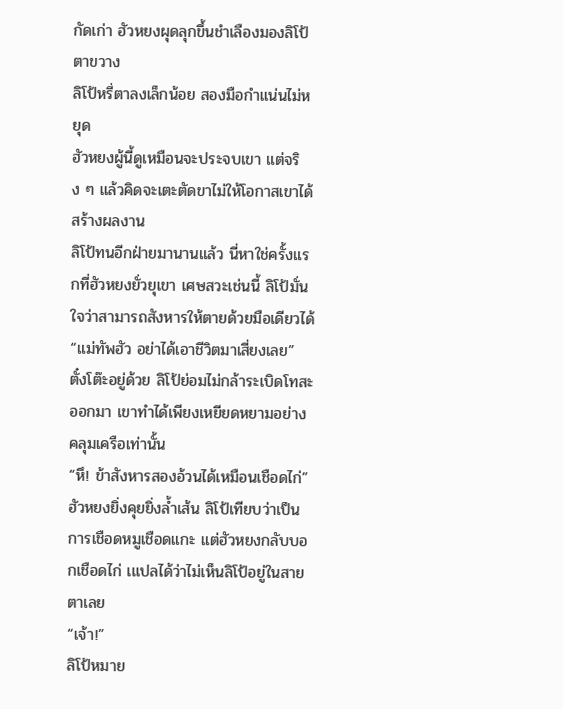กัดเก่า ฮัวหยงผุดลุกขึ้นชำเลืองมองลิโป้ตาขวาง
ลิโป้หรี่ตาลงเล็กน้อย สองมือกำแน่นไม่หยุด
ฮัวหยงผู้นี้ดูเหมือนจะประจบเขา แต่จริง ๆ แล้วคิดจะเตะตัดขาไม่ให้โอกาสเขาได้สร้างผลงาน
ลิโป้ทนอีกฝ่ายมานานแล้ว นี่หาใช่ครั้งแรกที่ฮัวหยงยั่วยุเขา เศษสวะเช่นนี้ ลิโป้มั่นใจว่าสามารถสังหารให้ตายด้วยมือเดียวได้
“แม่ทัพฮัว อย่าได้เอาชีวิตมาเสี่ยงเลย”
ตั๋งโต๊ะอยู่ด้วย ลิโป้ย่อมไม่กล้าระเบิดโทสะออกมา เขาทำได้เพียงเหยียดหยามอย่างคลุมเครือเท่านั้น
“หึ! ข้าสังหารสองอ้วนได้เหมือนเชือดไก่”
ฮัวหยงยิ่งคุยยิ่งล้ำเส้น ลิโป้เทียบว่าเป็นการเชือดหมูเชือดแกะ แต่ฮัวหยงกลับบอกเชือดไก่ เแปลได้ว่าไม่เห็นลิโป้อยู่ในสายตาเลย
“เจ้า!”
ลิโป้หมาย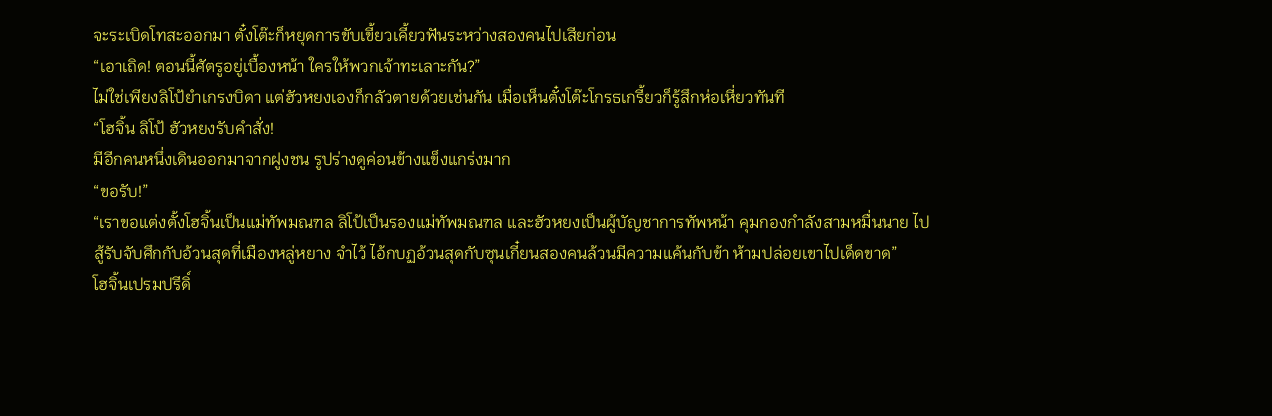จะระเบิดโทสะออกมา ตั๋งโต๊ะก็หยุดการขับเขี้ยวเคี้ยวฟันระหว่างสองคนไปเสียก่อน
“เอาเถิด! ตอนนี้ศัตรูอยู่เบื้องหน้า ใครให้พวกเจ้าทะเลาะกัน?”
ไม่ใช่เพียงลิโป้ยำเกรงบิดา แต่ฮัวหยงเองก็กลัวตายด้วยเช่นกัน เมื่อเห็นตั๋งโต๊ะโกรธเกรี้ยวก็รู้สึกห่อเหี่ยวทันที
“โฮจิ้น ลิโป้ ฮัวหยงรับคำสั่ง!
มีอีกคนหนึ่งเดินออกมาจากฝูงชน รูปร่างดูค่อนข้างแข็งแกร่งมาก
“ขอรับ!”
“เราขอแต่งตั้งโฮจิ้นเป็นแม่ทัพมณฑล ลิโป้เป็นรองแม่ทัพมณฑล และฮัวหยงเป็นผู้บัญชาการทัพหน้า คุมกองกำลังสามหมื่นนาย ไปสู้รับจับศึกกับอ้วนสุดที่เมืองหลู่หยาง จำไว้ ไอ้กบฏอ้วนสุดกับซุนเกี๋ยนสองคนล้วนมีความแค้นกับข้า ห้ามปล่อยเขาไปเด็ดขาด”
โฮจิ้นเปรมปรีดิ์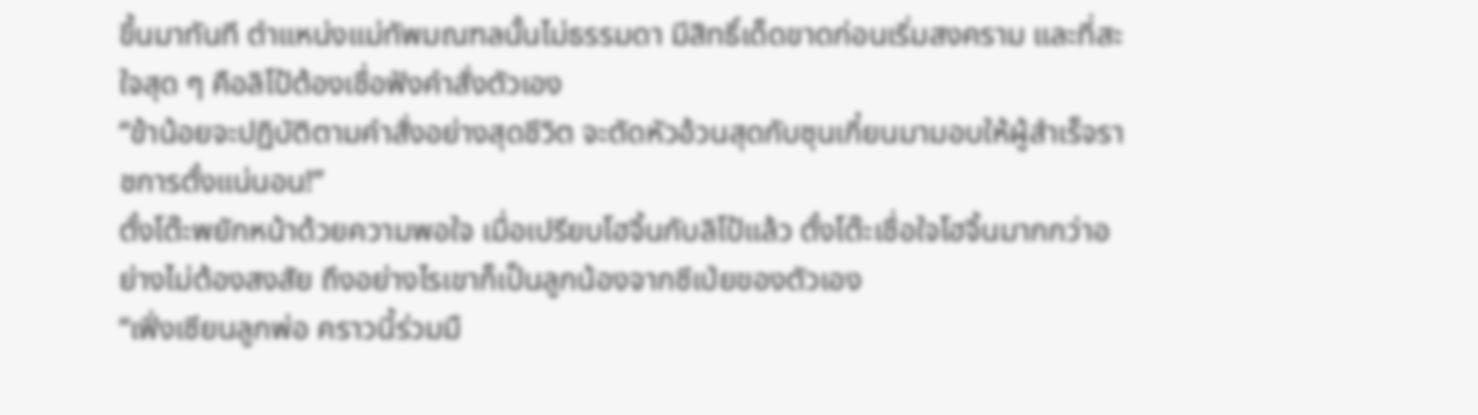ขึ้นมาทันที ตำแหน่งแม่ทัพมณฑลนั้นไม่ธรรมดา มีสิทธิ์เด็ดขาดก่อนเริ่มสงคราม และที่สะใจสุด ๆ คือลิโป้ต้องเชื่อฟังคำสั่งตัวเอง
“ข้าน้อยจะปฏิบัติตามคำสั่งอย่างสุดชีวิต จะตัดหัวอ้วนสุดกับซุนเกี๋ยนมามอบให้ผู้สำเร็จราชการตั๋งแน่นอน!”
ตั๋งโต๊ะพยักหน้าด้วยความพอใจ เมื่อเปรียบโฮจิ้นกับลิโป้แล้ว ตั๋งโต๊ะเชื่อใจโฮจิ้นมากกว่าอย่างไม่ต้องสงสัย ถึงอย่างไรเขาก็เป็นลูกน้องจากซีเป่ยของตัวเอง
“เฟิ่งเซียนลูกพ่อ คราวนี้ร่วมมื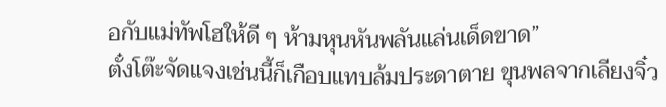อกับแม่ทัพโฮให้ดี ๆ ห้ามหุนหันพลันแล่นเด็ดขาด”
ตั๋งโต๊ะจัดแจงเช่นนี้ก็เกือบแทบล้มประดาตาย ขุนพลจากเลียงจิ๋ว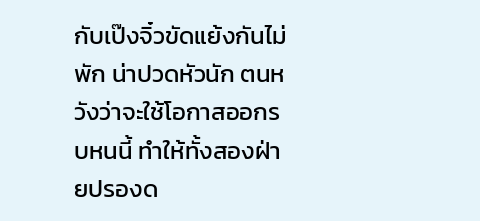กับเป๊งจิ๋วขัดแย้งกันไม่พัก น่าปวดหัวนัก ตนหวังว่าจะใช้โอกาสออกรบหนนี้ ทำให้ทั้งสองฝ่ายปรองด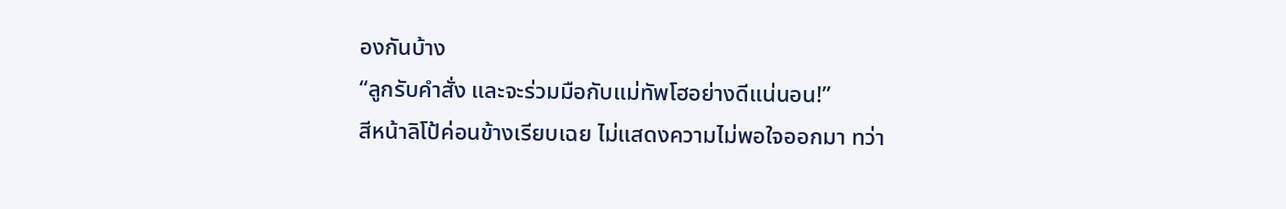องกันบ้าง
“ลูกรับคำสั่ง และจะร่วมมือกับแม่ทัพโฮอย่างดีแน่นอน!”
สีหน้าลิโป้ค่อนข้างเรียบเฉย ไม่แสดงความไม่พอใจออกมา ทว่า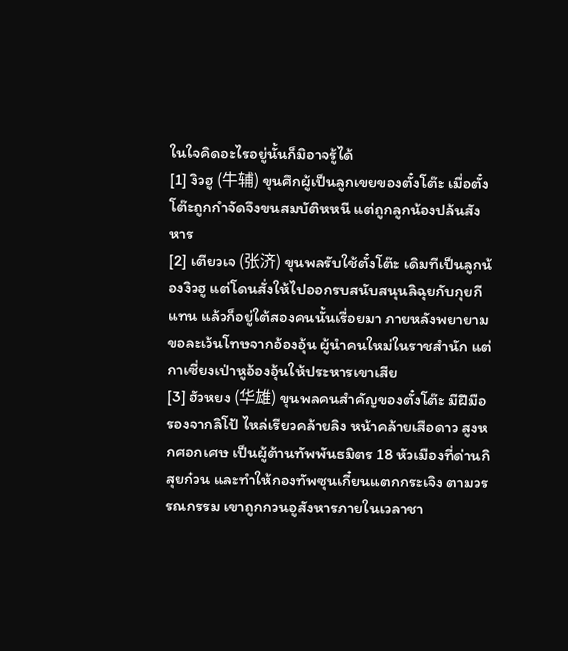ในใจคิดอะไรอยู่นั้นก็มิอาจรู้ได้
[1] งิวฮู (牛辅) ขุนศึกผู้เป็นลูกเขยของตั๋งโต๊ะ เมื่อตั๋งโต๊ะถูกกำจัดจึงขนสมบัติหหนี แต่ถูกลูกน้องปล้นสังหาร
[2] เตียวเจ (张济) ขุนพลรับใช้ตั๋งโต๊ะ เดิมทีเป็นลูกน้องงิวฮู แต่โดนสั่งให้ไปออกรบสนับสนุนลิฉุยกับกุยกีแทน แล้วก็อยู่ใต้สองคนนั้นเรื่อยมา ภายหลังพยายามขอละเว้นโทษจากอ้องอุ้น ผู้นำคนใหม่ในราชสำนัก แต่กาเซี่ยงเป่าหูอ้องอุ้นให้ประหารเขาเสีย
[3] ฮัวหยง (华雄) ขุนพลคนสำคัญของตั๋งโต๊ะ มีฝีมือรองจากลิโป้ ไหล่เรียวคล้ายลิง หน้าคล้ายเสือดาว สูงหกศอกเศษ เป็นผู้ต้านทัพพันธมิตร 18 หัวเมืองที่ด่านกิสุยก๋วน และทำให้กองทัพซุนเกี๋ยนแตกกระเจิง ตามวรรณกรรม เขาถูกกวนอูสังหารภายในเวลาชา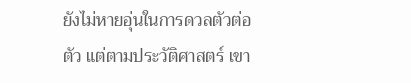ยังไม่หายอุ่นในการดวลตัวต่อตัว แต่ตามประวัติศาสตร์ เขา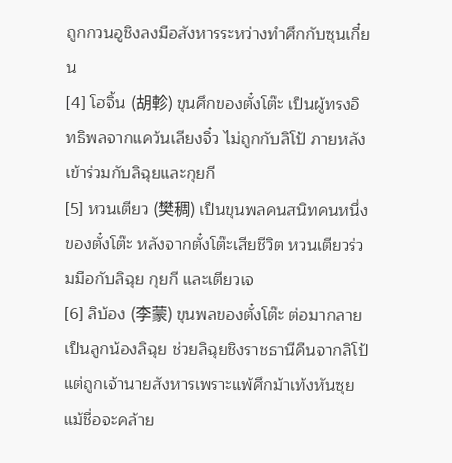ถูกกวนอูชิงลงมือสังหารระหว่างทำศึกกับซุนเกี๋ยน
[4] โฮจิ้น (胡軫) ขุนศึกของตั๋งโต๊ะ เป็นผู้ทรงอิทธิพลจากแคว้นเลียงจิ๋ว ไม่ถูกกับลิโป้ ภายหลังเข้าร่วมกับลิฉุยและกุยกี
[5] หวนเตียว (樊稠) เป็นขุนพลคนสนิทคนหนึ่งของตั๋งโต๊ะ หลังจากตั๋งโต๊ะเสียชีวิต หวนเตียวร่วมมือกับลิฉุย กุยกี และเตียวเจ
[6] ลิบ้อง (李蒙) ขุนพลของตั๋งโต๊ะ ต่อมากลายเป็นลูกน้องลิฉุย ช่วยลิฉุยชิงราชธานีคืนจากลิโป้ แต่ถูกเจ้านายสังหารเพราะแพ้ศึกม้าเท้งหันซุย แม้ชื่อจะคล้าย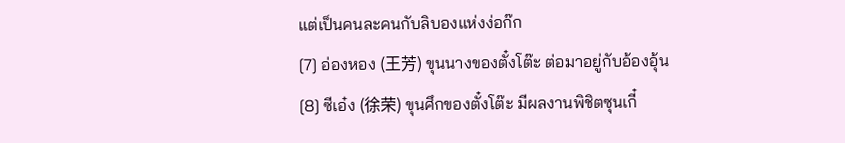แต่เป็นคนละคนกับลิบองแห่งง่อก๊ก
[7] อ่องหอง (王芳) ขุนนางของตั๋งโต๊ะ ต่อมาอยู่กับอ้องอุ้น
[8] ซีเอ๋ง (徐荣) ขุนศึกของตั๋งโต๊ะ มีผลงานพิชิตซุนเกี๋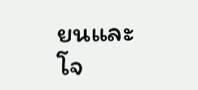ยนและโจ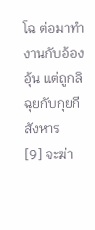โฉ ต่อมาทำงานกับอ้องอุ้น แต่ถูกลิฉุยกับกุยกีสังหาร
[9] จะฆ่า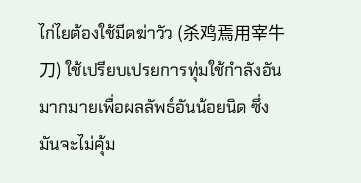ไก่ไยต้องใช้มีดฆ่าวัว (杀鸡焉用宰牛刀) ใช้เปรียบเปรยการทุ่มใช้กำลังอันมากมายเพื่อผลลัพธ์อันน้อยนิด ซึ่งมันจะไม่คุ้ม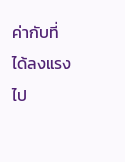ค่ากับที่ได้ลงแรงไป